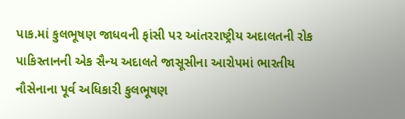પાક.માં કુલભૂષણ જાધવની ફાંસી પર આંતરરાષ્ટ્રીય અદાલતની રોક
પાકિસ્તાનની એક સૈન્ય અદાલતે જાસૂસીના આરોપમાં ભારતીય નૌસેનાના પૂર્વ અધિકારી કુલભૂષણ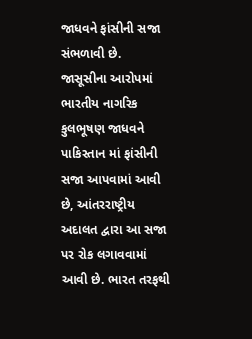જાધવને ફાંસીની સજા સંભળાવી છે.
જાસૂસીના આરોપમાં ભારતીય નાગરિક કુલભૂષણ જાધવને પાકિસ્તાન માં ફાંસીની સજા આપવામાં આવી છે, આંતરરાષ્ટ્રીય અદાલત દ્વારા આ સજા પર રોક લગાવવામાં આવી છે. ભારત તરફથી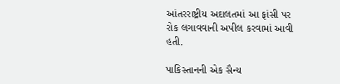આંતરરાષ્ટ્રીય અદાલતમાં આ ફાંસી પર રોક લગાવવાની અપીલ કરવામાં આવી હતી.

પાકિસ્તાનની એક સૈન્ય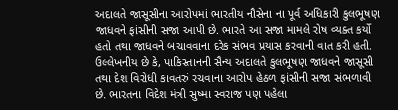અદાલતે જાસૂસીના આરોપમાં ભારતીય નૌસેના ના પૂર્વ અધિકારી કુલભૂષણ જાધવને ફાંસીની સજા આપી છે. ભારતે આ સજા મામલે રોષ વ્યક્ત કર્યો હતો તથા જાધવને બચાવવાના દરેક સંભવ પ્રયાસ કરવાની વાત કરી હતી.
ઉલ્લેખનીય છે કે, પાકિસ્તાનની સૈન્ય અદાલતે કુલભૂષણ જાધવને જાસૂસી તથા દેશ વિરોધી કાવતરું રચવાના આરોપ હેઠળ ફાંસીની સજા સંભળાવી છે. ભારતના વિદેશ મંત્રી સુષ્મા સ્વરાજ પણ પહેલા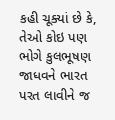કહી ચૂક્યાં છે કે, તેઓ કોઇ પણ ભોગે કુલભૂષણ જાધવને ભારત પરત લાવીને જ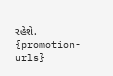રહેશે.
{promotion-urls}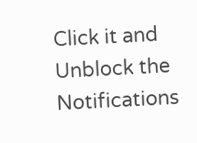Click it and Unblock the Notifications